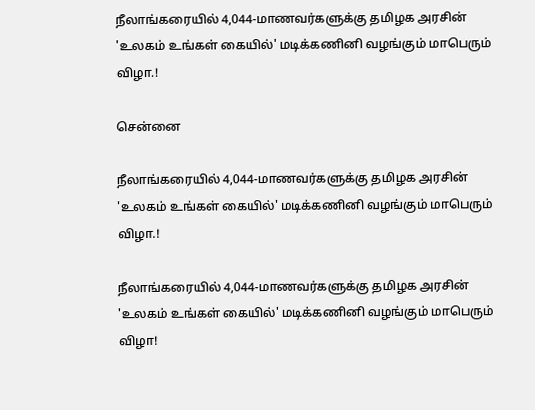நீலாங்கரையில் 4,044-மாணவர்களுக்கு தமிழக அரசின் 'உலகம் உங்கள் கையில்' மடிக்கணினி வழங்கும் மாபெரும் விழா.!

சென்னை

நீலாங்கரையில் 4,044-மாணவர்களுக்கு தமிழக அரசின் 'உலகம் உங்கள் கையில்' மடிக்கணினி வழங்கும் மாபெரும் விழா.!

நீலாங்கரையில் 4,044-மாணவர்களுக்கு தமிழக அரசின் 'உலகம் உங்கள் கையில்' மடிக்கணினி வழங்கும் மாபெரும் விழா!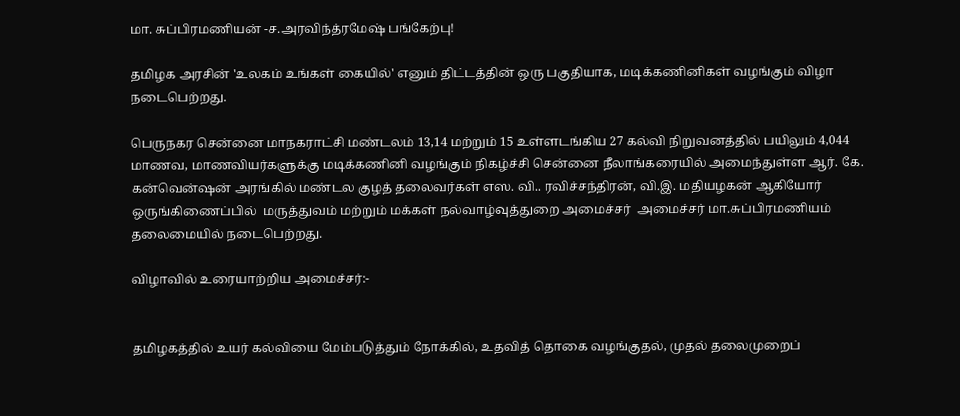மா. சுப்பிரமணியன் -ச.அரவிந்த்ரமேஷ் பங்கேற்பு!

தமிழக அரசின் 'உலகம் உங்கள் கையில்' எனும் திட்டத்தின் ஒரு பகுதியாக, மடிக்கணினிகள் வழங்கும் விழா நடைபெற்றது.

பெருநகர சென்னை மாநகராட்சி மண்டலம் 13,14 மற்றும் 15 உள்ளடங்கிய 27 கல்வி நிறுவனத்தில் பயிலும் 4,044 மாணவ, மாணவியர்களுக்கு மடிக்கணினி வழங்கும் நிகழ்ச்சி சென்னை நீலாங்கரையில் அமைந்துள்ள ஆர். கே. கன்வென்ஷன் அரங்கில் மண்டல குழத் தலைவர்கள் எஸ. வி.. ரவிச்சந்திரன், வி.இ. மதியழகன் ஆகியோர் ஒருங்கிணைப்பில்  மருத்துவம் மற்றும் மக்கள் நல்வாழ்வுத்துறை அமைச்சர்  அமைச்சர் மா.சுப்பிரமணியம் தலைமையில் நடைபெற்றது.

விழாவில் உரையாற்றிய அமைச்சர்:-


தமிழகத்தில் உயர் கல்வியை மேம்படுத்தும் நோக்கில், உதவித் தொகை வழங்குதல், முதல் தலைமுறைப்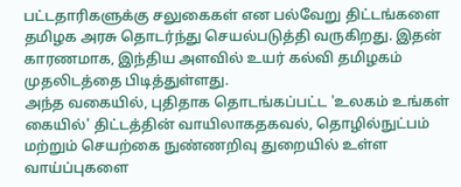பட்டதாரிகளுக்கு சலுகைகள் என பல்வேறு திட்டங்களை தமிழக அரசு தொடர்ந்து செயல்படுத்தி வருகிறது. இதன் காரணமாக, இந்திய அளவில் உயர் கல்வி தமிழகம் முதலிடத்தை பிடித்துள்ளது.
அந்த வகையில், புதிதாக தொடங்கப்பட்ட 'உலகம் உங்கள் கையில்' திட்டத்தின் வாயிலாகதகவல், தொழில்நுட்பம் மற்றும் செயற்கை நுண்ணறிவு துறையில் உள்ள வாய்ப்புகளை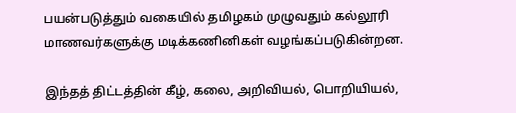பயன்படுத்தும் வகையில் தமிழகம் முழுவதும் கல்லூரி மாணவர்களுக்கு மடிக்கணினிகள் வழங்கப்படுகின்றன.

இந்தத் திட்டத்தின் கீழ், கலை, அறிவியல், பொறியியல்,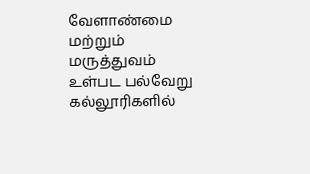வேளாண்மை மற்றும் மருத்துவம் உள்பட பல்வேறு கல்லூரிகளில்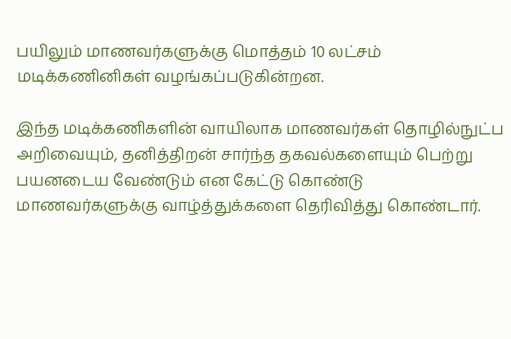பயிலும் மாணவர்களுக்கு மொத்தம் 10 லட்சம் மடிக்கணினிகள் வழங்கப்படுகின்றன.

இந்த மடிக்கணிகளின் வாயிலாக மாணவர்கள் தொழில்நுட்ப அறிவையும், தனித்திறன் சார்ந்த தகவல்களையும் பெற்று பயனடைய வேண்டும் என கேட்டு கொண்டு மாணவர்களுக்கு வாழ்த்துக்களை தெரிவித்து கொண்டார்.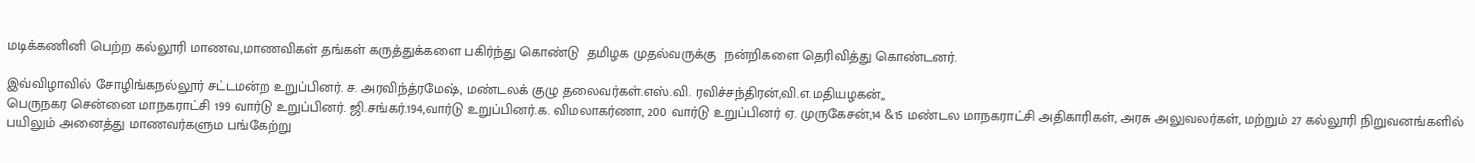மடிக்கணினி பெற்ற கல்லூரி மாணவ,மாணவிகள் தங்கள் கருத்துக்களை பகிர்ந்து கொண்டு  தமிழக முதல்வருக்கு  நன்றிகளை தெரிவித்து கொண்டனர்.

இவ்விழாவில் சோழிங்கநல்லூர் சட்டமன்ற உறுப்பினர். ச. அரவிந்த்ரமேஷ், மண்டலக் குழு தலைவர்கள்.எஸ்.வி. ரவிச்சந்திரன்,வி.எ.மதியழகன்,,
பெருநகர சென்னை மாநகராட்சி 199 வார்டு உறுப்பினர். ஜி.சங்கர்.194,வார்டு உறுப்பினர்.க. விமலாகர்ணா, 200 வார்டு உறுப்பினர் ஏ. முருகேசன்,14 &15 மண்டல மாநகராட்சி அதிகாரிகள், அரசு அலுவலர்கள், மற்றும் 27 கல்லூரி நிறுவனங்களில் பயிலும் அனைத்து மாணவர்களும பங்கேற்று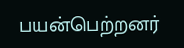பயன்பெற்றனர்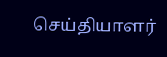செய்தியாளர்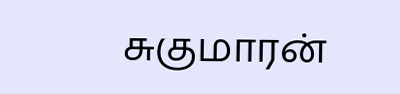சுகுமாரன்